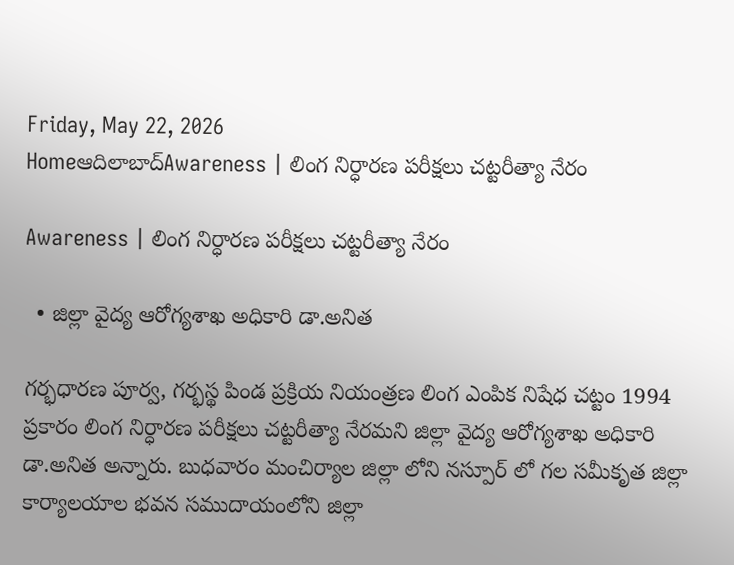Friday, May 22, 2026
Homeఆదిలాబాద్Awareness | లింగ నిర్ధారణ పరీక్షలు చట్టరీత్యా నేరం

Awareness | లింగ నిర్ధారణ పరీక్షలు చట్టరీత్యా నేరం

  • జిల్లా వైద్య ఆరోగ్యశాఖ అధికారి డా.అనిత

గర్భధారణ పూర్వ, గర్భస్థ పిండ ప్రక్రియ నియంత్రణ లింగ ఎంపిక నిషేధ చట్టం 1994 ప్రకారం లింగ నిర్ధారణ పరీక్షలు చట్టరీత్యా నేరమని జిల్లా వైద్య ఆరోగ్యశాఖ అధికారి డా.అనిత అన్నారు. బుధవారం మంచిర్యాల జిల్లా లోని నస్పూర్ లో గల సమీకృత జిల్లా కార్యాలయాల భవన సముదాయంలోని జిల్లా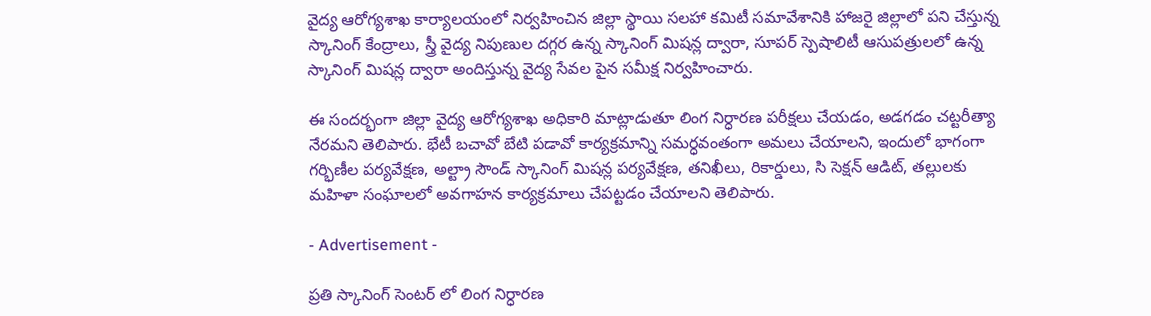వైద్య ఆరోగ్యశాఖ కార్యాలయంలో నిర్వహించిన జిల్లా స్థాయి సలహా కమిటీ సమావేశానికి హాజరై జిల్లాలో పని చేస్తున్న స్కానింగ్ కేంద్రాలు, స్త్రీ వైద్య నిపుణుల దగ్గర ఉన్న స్కానింగ్ మిషన్ల ద్వారా, సూపర్ స్పెషాలిటీ ఆసుపత్రులలో ఉన్న స్కానింగ్ మిషన్ల ద్వారా అందిస్తున్న వైద్య సేవల పైన సమీక్ష నిర్వహించారు.

ఈ సందర్భంగా జిల్లా వైద్య ఆరోగ్యశాఖ అధికారి మాట్లాడుతూ లింగ నిర్ధారణ పరీక్షలు చేయడం, అడగడం చట్టరీత్యా నేరమని తెలిపారు. భేటీ బచావో బేటి పడావో కార్యక్రమాన్ని సమర్ధవంతంగా అమలు చేయాలని, ఇందులో భాగంగా గర్భిణీల పర్యవేక్షణ, అల్ట్రా సౌండ్ స్కానింగ్ మిషన్ల పర్యవేక్షణ, తనిఖీలు, రికార్డులు, సి సెక్షన్ ఆడిట్, తల్లులకు మహిళా సంఘాలలో అవగాహన కార్యక్రమాలు చేపట్టడం చేయాలని తెలిపారు.

- Advertisement -

ప్రతి స్కానింగ్ సెంటర్ లో లింగ నిర్ధారణ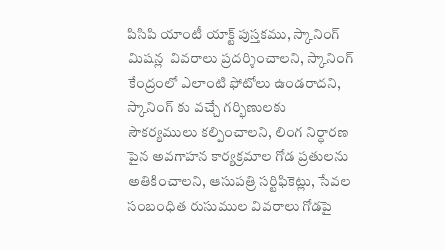పిసిపి యాంటీ యాక్ట్ పుస్తకము, స్కానింగ్ మిషన్ల  వివరాలు ప్రదర్శించాలని, స్కానింగ్ కేంద్రంలో ఎలాంటి ఫోటోలు ఉండరాదని, స్కానింగ్ కు వచ్చే గర్భిణులకు సౌకర్యములు కల్పించాలని, లింగ నిర్ధారణ పైన అవగాహన కార్యక్రమాల గోడ ప్రతులను అతికించాలని, ఆసుపత్రి సర్టిఫికెట్లు, సేవల సంబంధిత రుసుముల వివరాలు గోడపై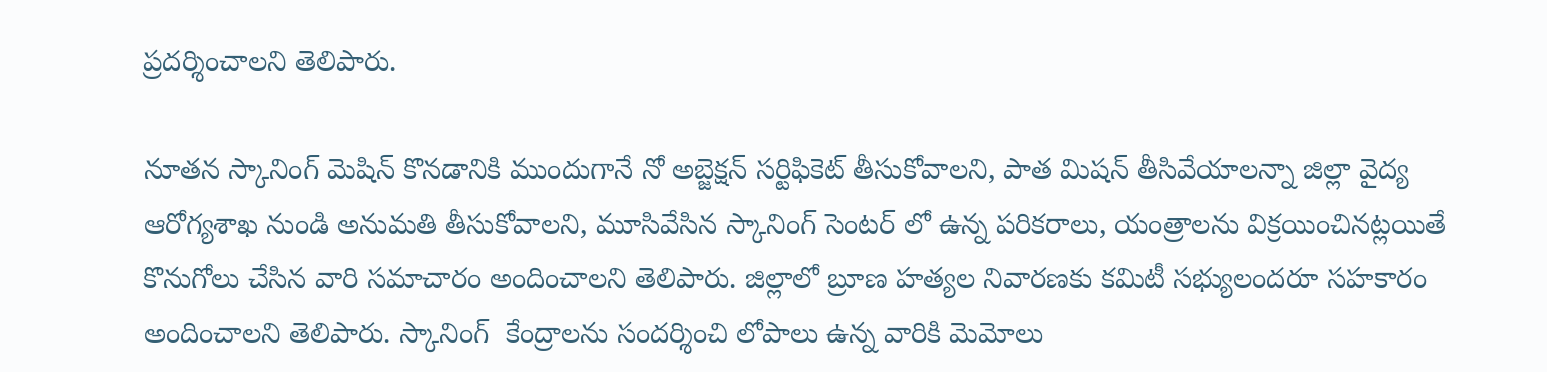ప్రదర్శించాలని తెలిపారు.

నూతన స్కానింగ్ మెషిన్ కొనడానికి ముందుగానే నో అబ్జెక్షన్ సర్టిఫికెట్ తీసుకోవాలని, పాత మిషన్ తీసివేయాలన్నా జిల్లా వైద్య ఆరోగ్యశాఖ నుండి అనుమతి తీసుకోవాలని, మూసివేసిన స్కానింగ్ సెంటర్ లో ఉన్న పరికరాలు, యంత్రాలను విక్రయించినట్లయితే కొనుగోలు చేసిన వారి సమాచారం అందించాలని తెలిపారు. జిల్లాలో బ్రూణ హత్యల నివారణకు కమిటీ సభ్యులందరూ సహకారం అందించాలని తెలిపారు. స్కానింగ్  కేంద్రాలను సందర్శించి లోపాలు ఉన్న వారికి మెమోలు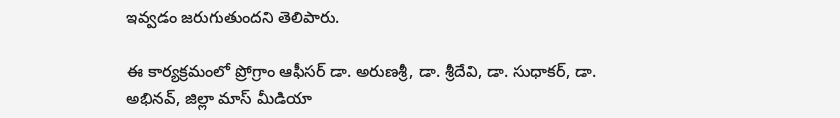ఇవ్వడం జరుగుతుందని తెలిపారు.

ఈ కార్యక్రమంలో ప్రోగ్రాం ఆఫీసర్ డా. అరుణశ్రీ, డా. శ్రీదేవి, డా. సుధాకర్, డా. అభినవ్, జిల్లా మాస్ మీడియా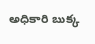అధికారి బుక్క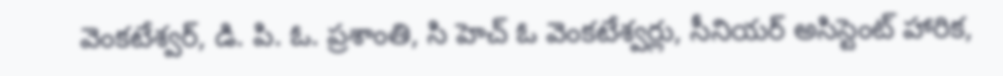వెంకటేశ్వర్, డి. పి. ఓ. ప్రశాంతి, సి హెచ్ ఓ వెంకటేశ్వర్లు, సీనియర్ అసిస్టెంట్ హారిక,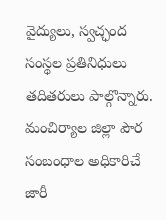వైద్యులు, స్వచ్ఛంద సంస్థల ప్రతినిధులు తదితరులు పాల్గొన్నారు. మంచిర్యాల జిల్లా పౌర సంబంధాల అధికారిచే జారీ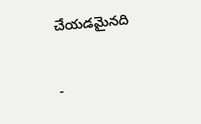చేయడమైనది

-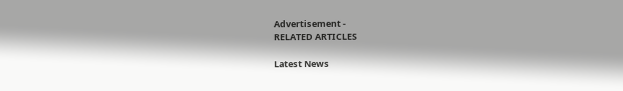Advertisement -
RELATED ARTICLES

Latest News